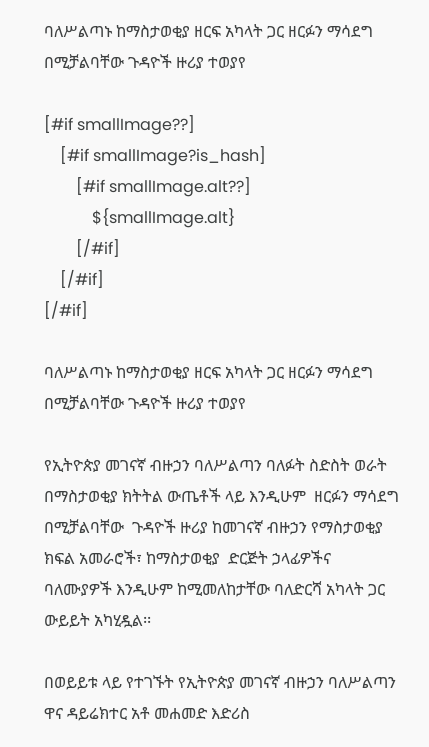ባለሥልጣኑ ከማስታወቂያ ዘርፍ አካላት ጋር ዘርፉን ማሳደግ በሚቻልባቸው ጉዳዮች ዙሪያ ተወያየ

[#if smallImage??]
    [#if smallImage?is_hash]
        [#if smallImage.alt??]
            ${smallImage.alt}
        [/#if]
    [/#if]
[/#if]

ባለሥልጣኑ ከማስታወቂያ ዘርፍ አካላት ጋር ዘርፉን ማሳደግ በሚቻልባቸው ጉዳዮች ዙሪያ ተወያየ

የኢትዮጵያ መገናኛ ብዙኃን ባለሥልጣን ባለፉት ስድስት ወራት በማስታወቂያ ክትትል ውጤቶች ላይ እንዲሁም  ዘርፉን ማሳደግ በሚቻልባቸው  ጉዳዮች ዙሪያ ከመገናኛ ብዙኃን የማስታወቂያ ክፍል አመራሮች፣ ከማስታወቂያ  ድርጅት ኃላፊዎችና ባለሙያዎች እንዲሁም ከሚመለከታቸው ባለድርሻ አካላት ጋር  ውይይት አካሂዷል፡፡

በወይይቱ ላይ የተገኙት የኢትዮጵያ መገናኛ ብዙኃን ባለሥልጣን ዋና ዳይሬክተር አቶ መሐመድ እድሪስ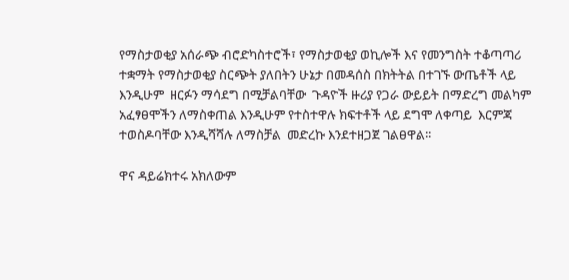የማስታወቂያ አሰራጭ ብሮድካስተሮች፣ የማስታወቂያ ወኪሎች እና የመንግስት ተቆጣጣሪ ተቋማት የማስታወቂያ ስርጭት ያለበትን ሁኔታ በመዳሰስ በክትትል በተገኙ ውጤቶች ላይ እንዲሁም  ዘርፉን ማሳደግ በሚቻልባቸው  ጉዳዮች ዙሪያ የጋራ ውይይት በማድረግ መልካም አፈፃፀሞችን ለማስቀጠል እንዲሁም የተስተዋሉ ክፍተቶች ላይ ደግሞ ለቀጣይ  እርምጃ ተወስዶባቸው እንዲሻሻሉ ለማስቻል  መድረኩ እንደተዘጋጀ ገልፀዋል፡፡

ዋና ዳይሬክተሩ አክለውም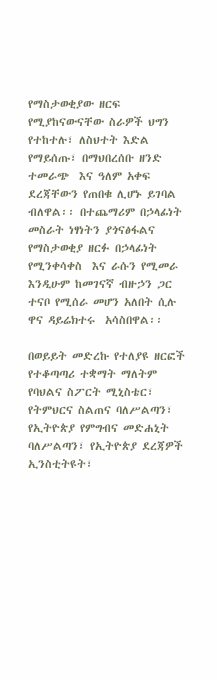የማስታወቂያው ዘርፍ የሚያከናውናቸው ስራዎች ህግን የተከተሉ፣ ለስህተት እድል የማይሰጡ፣ በማህበረሰቡ ዘንድ ተመራጭ  እና ዓለም አቀፍ ደረጃቸውን የጠበቁ ሊሆኑ ይገባል ብለዋል፡፡ በተጨማሪም በኃላፊነት መስራት ነፃነትን ያጎናፅፋልና የማስታወቂያ ዘርፉ በኃላፊነት የሚንቀሳቀስ  እና ራሱን የሚመራ እንዲሁም ከመገናኛ ብዙኃን ጋር ተናቦ የሚሰራ መሆን አለበት ሲሉ ዋና ዳይሬክተሩ  አሳስበዋል፡፡

በወይይት መድረኩ የተለያዩ ዘርፎች የተቆጣጣሪ ተቋማት ማለትም የባህልና ስፖርት ሚኒስቴር፣ የትምህርና ስልጠና ባለሥልጣን፣ የኢትዮጵያ የምግብና መድሐኒት ባለሥልጣን፣ የኢትዮጵያ ደረጃዎች ኢንስቲትዩት፣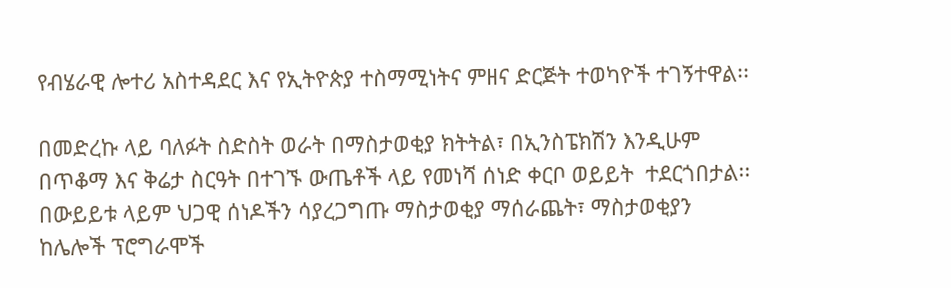የብሄራዊ ሎተሪ አስተዳደር እና የኢትዮጵያ ተስማሚነትና ምዘና ድርጅት ተወካዮች ተገኝተዋል፡፡

በመድረኩ ላይ ባለፉት ስድስት ወራት በማስታወቂያ ክትትል፣ በኢንስፔክሽን እንዲሁም በጥቆማ እና ቅሬታ ስርዓት በተገኙ ውጤቶች ላይ የመነሻ ሰነድ ቀርቦ ወይይት  ተደርጎበታል፡፡ በውይይቱ ላይም ህጋዊ ሰነዶችን ሳያረጋግጡ ማስታወቂያ ማሰራጨት፣ ማስታወቂያን ከሌሎች ፕሮግራሞች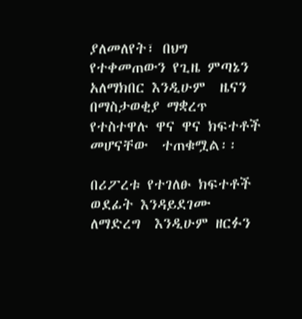ያለመለየት፣ በህግ የተቀመጠውን የጊዜ ምጣኔን አለማክበር እንዲሁም  ዜናን በማስታወቂያ ማቋረጥ የተስተዋሉ ዋና ዋና ክፍተቶች መሆናቸው  ተጠቁሟል፡፡

በሪፖረቱ የተገለፁ ክፍተቶች ወደፊት እንዳይደገሙ  ለማድረግ  እንዲሁም ዘርፉን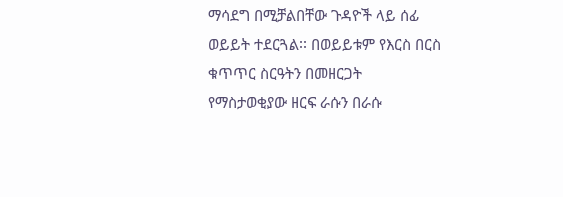ማሳደግ በሚቻልበቸው ጉዳዮች ላይ ሰፊ ወይይት ተደርጓል፡፡ በወይይቱም የእርስ በርስ ቁጥጥር ስርዓትን በመዘርጋት የማስታወቂያው ዘርፍ ራሱን በራሱ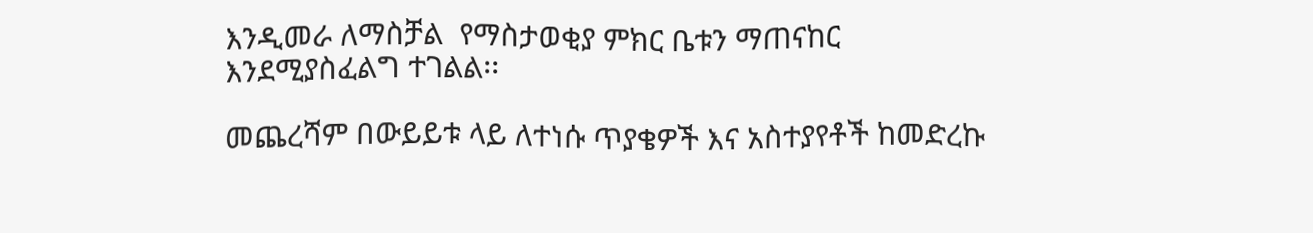እንዲመራ ለማስቻል  የማስታወቂያ ምክር ቤቱን ማጠናከር  እንደሚያስፈልግ ተገልል፡፡

መጨረሻም በውይይቱ ላይ ለተነሱ ጥያቄዎች እና አስተያየቶች ከመድረኩ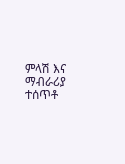ምላሽ እና ማብራሪያ ተሰጥቶ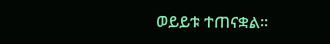ወይይቱ ተጠናቋል፡፡